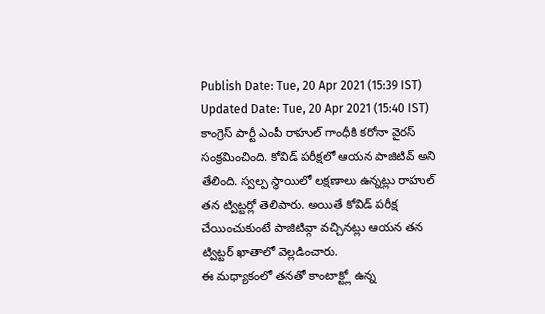Publish Date: Tue, 20 Apr 2021 (15:39 IST)
Updated Date: Tue, 20 Apr 2021 (15:40 IST)
కాంగ్రెస్ పార్టీ ఎంపీ రాహుల్ గాంధీకి కరోనా వైరస్ సంక్రమించింది. కోవిడ్ పరీక్షలో ఆయన పాజిటివ్ అని తేలింది. స్వల్ప స్థాయిలో లక్షణాలు ఉన్నట్లు రాహుల్ తన ట్విట్టర్లో తెలిపారు. అయితే కోవిడ్ పరీక్ష చేయించుకుంటే పాజిటివ్గా వచ్చినట్లు ఆయన తన ట్విట్టర్ ఖాతాలో వెల్లడించారు.
ఈ మధ్యాకంలో తనతో కాంటాక్ట్లో ఉన్న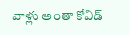వాళ్లు అంతా కోవిడ్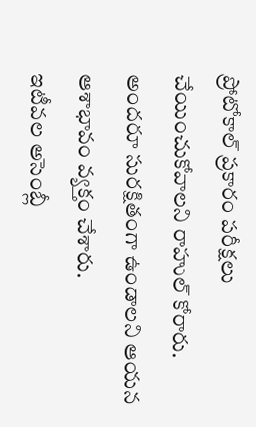ప్రోటోకాల్ ప్రకారం పరీక్షలు చేయించుకోవాలని రాహుల్ కోరారు. అందరూ సురక్షితంగా ఉండాలని ఆయన ఆశాభావం వ్యక్తం చేశారు.
ఇటీవల అసెంబ్లీ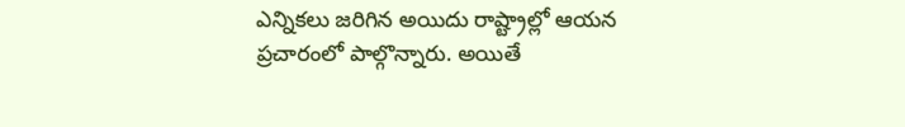ఎన్నికలు జరిగిన అయిదు రాష్ట్రాల్లో ఆయన ప్రచారంలో పాల్గొన్నారు. అయితే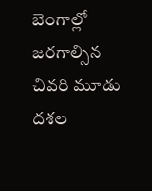బెంగాల్లో జరగాల్సిన చివరి మూడు దశల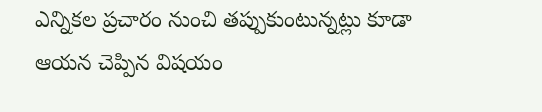ఎన్నికల ప్రచారం నుంచి తప్పుకుంటున్నట్లు కూడా ఆయన చెప్పిన విషయం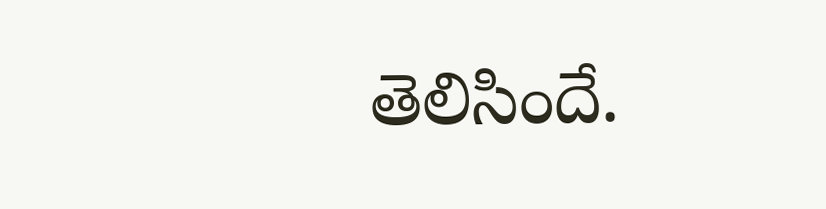తెలిసిందే.